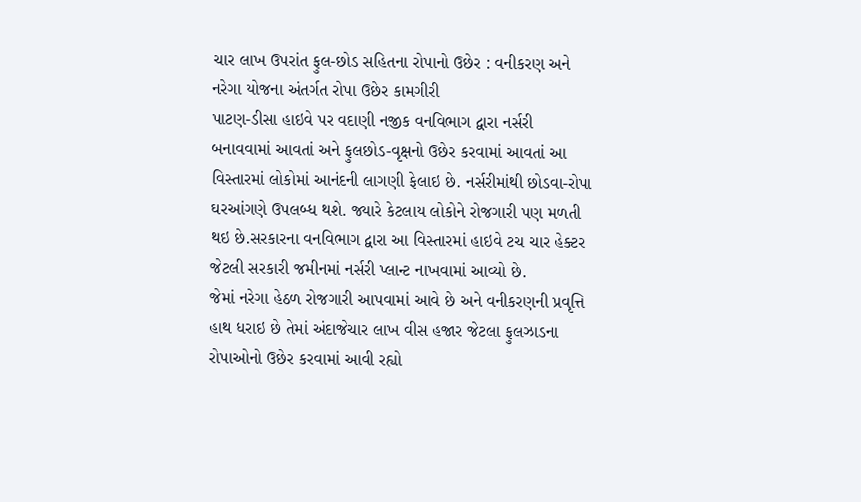ચાર લાખ ઉપરાંત ફુલ-છોડ સહિતના રોપાનો ઉછેર : વનીકરણ અને નરેગા યોજના અંતર્ગત રોપા ઉછેર કામગીરી
પાટણ-ડીસા હાઇવે પર વદાણી નજીક વનવિભાગ દ્વારા નર્સરી બનાવવામાં આવતાં અને ફુલછોડ-વૃક્ષનો ઉછેર કરવામાં આવતાં આ વિસ્તારમાં લોકોમાં આનંદની લાગણી ફેલાઇ છે. નર્સરીમાંથી છોડવા-રોપા ઘરઆંગણે ઉપલબ્ધ થશે. જ્યારે કેટલાય લોકોને રોજગારી પણ મળતી થઇ છે.સરકારના વનવિભાગ દ્વારા આ વિસ્તારમાં હાઇવે ટચ ચાર હેક્ટર જેટલી સરકારી જમીનમાં નર્સરી પ્લાન્ટ નાખવામાં આવ્યો છે.
જેમાં નરેગા હેઠળ રોજગારી આપવામાં આવે છે અને વનીકરણની પ્રવૃત્તિ હાથ ધરાઇ છે તેમાં અંદાજેચાર લાખ વીસ હજાર જેટલા ફુલઝાડના રોપાઓનો ઉછેર કરવામાં આવી રહ્યો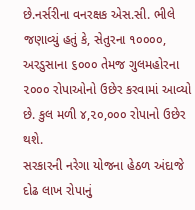છે.નર્સરીના વનરક્ષક એસ.સી. ભીલે જણાવ્યું હતું કે, સેતુરના ૧૦૦૦૦, અરડુસાના ૬૦૦૦ તેમજ ગુલમહોરના ૨૦૦૦ રોપાઓનો ઉછેર કરવામાં આવ્યો છે. કુલ મળી ૪,૨૦,૦૦૦ રોપાનો ઉછેર થશે.
સરકારની નરેગા યોજના હેઠળ અંદાજે દોઢ લાખ રોપાનું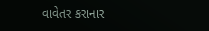વાવેતર કરાનાર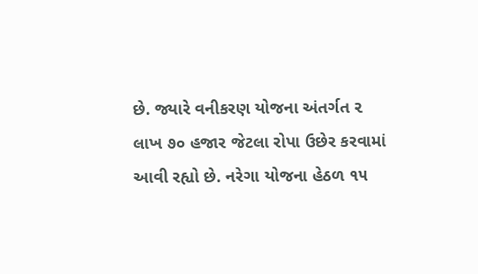છે. જ્યારે વનીકરણ યોજના અંતર્ગત ૨ લાખ ૭૦ હજાર જેટલા રોપા ઉછેર કરવામાં આવી રહ્યો છે. નરેગા યોજના હેઠળ ૧૫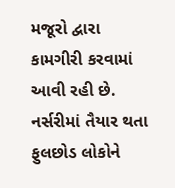મજૂરો દ્વારા કામગીરી કરવામાં આવી રહી છે. નર્સરીમાં તૈયાર થતા ફુલછોડ લોકોને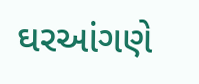ઘરઆંગણે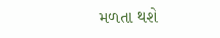મળતા થશે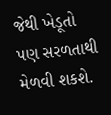જેથી ખેડૂતો પણ સરળતાથી મેળવી શકશે.